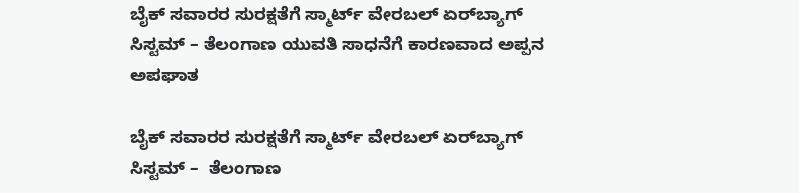ಬೈಕ್‌ ಸವಾರರ ಸುರಕ್ಷತೆಗೆ ಸ್ಮಾರ್ಟ್ ವೇರಬಲ್ ಏರ್‌ಬ್ಯಾಗ್ ಸಿಸ್ಟಮ್ – ತೆಲಂಗಾಣ ಯುವತಿ ಸಾಧನೆಗೆ ಕಾರಣವಾದ ಅಪ್ಪನ ಅಪಘಾತ

ಬೈಕ್‌ ಸವಾರರ ಸುರಕ್ಷತೆಗೆ ಸ್ಮಾರ್ಟ್ ವೇರಬಲ್ ಏರ್‌ಬ್ಯಾಗ್ ಸಿಸ್ಟಮ್ –  ತೆಲಂಗಾಣ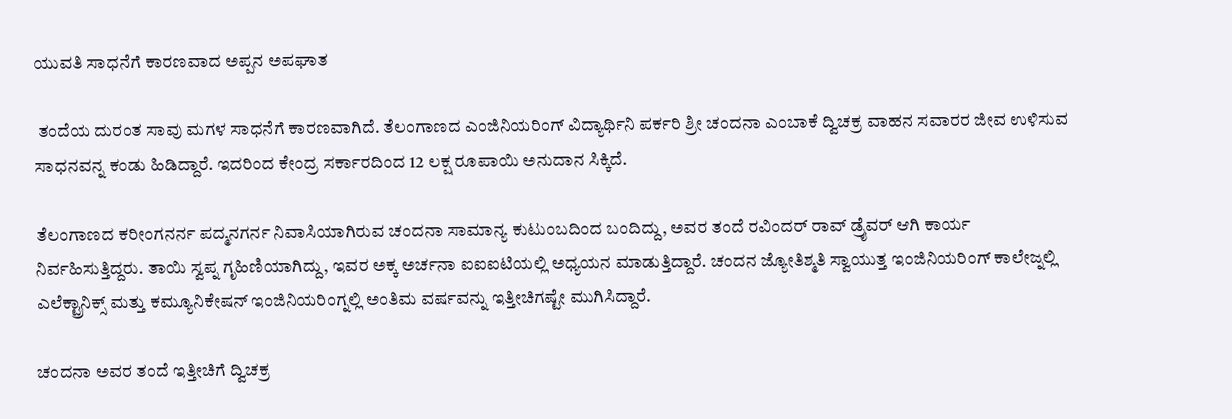ಯುವತಿ ಸಾಧನೆಗೆ ಕಾರಣವಾದ ಅಪ್ಪನ ಅಪಘಾತ

 ತಂದೆಯ ದುರಂತ ಸಾವು ಮಗಳ ಸಾಧನೆಗೆ ಕಾರಣವಾಗಿದೆ. ತೆಲಂಗಾಣದ ಎಂಜಿನಿಯರಿಂಗ್ ವಿದ್ಯಾರ್ಥಿನಿ ಪರ್ಕರಿ ಶ್ರೀ ಚಂದನಾ ಎಂಬಾಕೆ ದ್ವಿಚಕ್ರ ವಾಹನ ಸವಾರರ ಜೀವ ಉಳಿಸುವ ಸಾಧನವನ್ನ ಕಂಡು ಹಿಡಿದ್ದಾರೆ. ಇದರಿಂದ ಕೇಂದ್ರ ಸರ್ಕಾರದಿಂದ 12 ಲಕ್ಷ ರೂಪಾಯಿ ಅನುದಾನ ಸಿಕ್ಕಿದೆ.

ತೆಲಂಗಾಣದ ಕರೀಂಗನರ್ನ ಪದ್ಮನಗರ್ನ ನಿವಾಸಿಯಾಗಿರುವ ಚಂದನಾ ಸಾಮಾನ್ಯ ಕುಟುಂಬದಿಂದ ಬಂದಿದ್ದು, ಅವರ ತಂದೆ ರವಿಂದರ್ ರಾವ್ ಡ್ರೈವರ್ ಆಗಿ ಕಾರ್ಯ ನಿರ್ವಹಿಸುತ್ತಿದ್ದರು. ತಾಯಿ ಸ್ವಪ್ನ ಗೃಹಿಣಿಯಾಗಿದ್ದು, ಇವರ ಅಕ್ಕ ಅರ್ಚನಾ ಐಐಐಟಿಯಲ್ಲಿ ಅಧ್ಯಯನ ಮಾಡುತ್ತಿದ್ದಾರೆ. ಚಂದನ ಜ್ಯೋತಿಶ್ಮತಿ ಸ್ವಾಯುತ್ತ ಇಂಜಿನಿಯರಿಂಗ್ ಕಾಲೇಜ್ನಲ್ಲಿ ಎಲೆಕ್ಟ್ರಾನಿಕ್ಸ್ ಮತ್ತು ಕಮ್ಯೂನಿಕೇಷನ್ ಇಂಜಿನಿಯರಿಂಗ್ನಲ್ಲಿ ಅಂತಿಮ ವರ್ಷವನ್ನು ಇತ್ತೀಚಿಗಷ್ಟೇ ಮುಗಿಸಿದ್ದಾರೆ.

ಚಂದನಾ ಅವರ ತಂದೆ ಇತ್ತೀಚಿಗೆ ದ್ವಿಚಕ್ರ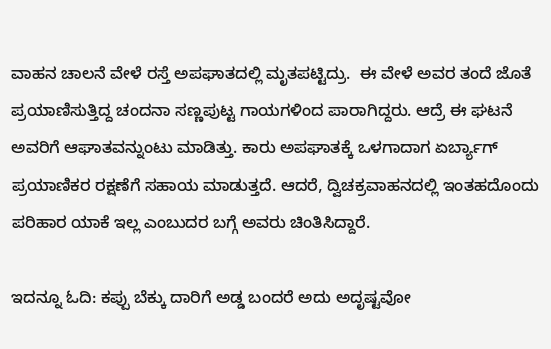ವಾಹನ ಚಾಲನೆ ವೇಳೆ ರಸ್ತೆ ಅಪಘಾತದಲ್ಲಿ ಮೃತಪಟ್ಟಿದ್ರು.  ಈ ವೇಳೆ ಅವರ ತಂದೆ ಜೊತೆ ಪ್ರಯಾಣಿಸುತ್ತಿದ್ದ ಚಂದನಾ ಸಣ್ಣಪುಟ್ಟ ಗಾಯಗಳಿಂದ ಪಾರಾಗಿದ್ದರು. ಆದ್ರೆ ಈ ಘಟನೆ ಅವರಿಗೆ ಆಘಾತವನ್ನುಂಟು ಮಾಡಿತ್ತು. ಕಾರು ಅಪಘಾತಕ್ಕೆ ಒಳಗಾದಾಗ ಏರ್ಬ್ಯಾಗ್ ಪ್ರಯಾಣಿಕರ ರಕ್ಷಣೆಗೆ ಸಹಾಯ ಮಾಡುತ್ತದೆ. ಆದರೆ, ದ್ವಿಚಕ್ರವಾಹನದಲ್ಲಿ ಇಂತಹದೊಂದು ಪರಿಹಾರ ಯಾಕೆ ಇಲ್ಲ ಎಂಬುದರ ಬಗ್ಗೆ ಅವರು ಚಿಂತಿಸಿದ್ದಾರೆ.

ಇದನ್ನೂ ಓದಿ: ಕಪ್ಪು ಬೆಕ್ಕು ದಾರಿಗೆ ಅಡ್ಡ ಬಂದರೆ ಅದು ಅದೃಷ್ಟವೋ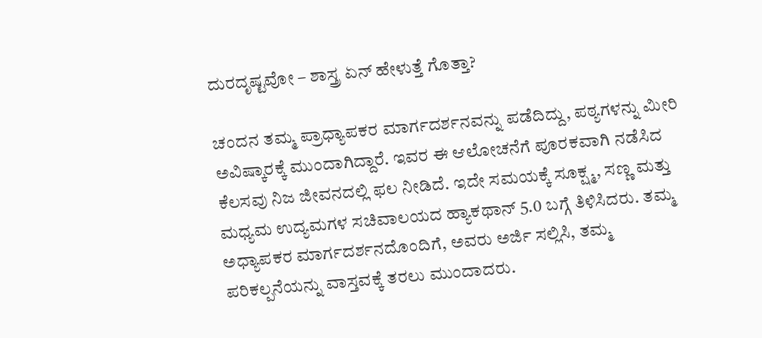ದುರದೃಷ್ಟವೋ – ಶಾಸ್ತ್ರ ಏನ್ ಹೇಳುತ್ತೆ ಗೊತ್ತಾ?

ಚಂದನ ತಮ್ಮ ಪ್ರಾಧ್ಯಾಪಕರ ಮಾರ್ಗದರ್ಶನವನ್ನು ಪಡೆದಿದ್ದು, ಪಠ್ಯಗಳನ್ನು ಮೀರಿ ಅವಿಷ್ಕಾರಕ್ಕೆ ಮುಂದಾಗಿದ್ದಾರೆ. ಇವರ ಈ ಆಲೋಚನೆಗೆ ಪೂರಕವಾಗಿ ನಡೆಸಿದ ಕೆಲಸವು ನಿಜ ಜೀವನದಲ್ಲಿ ಫಲ ನೀಡಿದೆ. ಇದೇ ಸಮಯಕ್ಕೆ ಸೂಕ್ಷ್ಮ, ಸಣ್ಣ ಮತ್ತು ಮಧ್ಯಮ ಉದ್ಯಮಗಳ ಸಚಿವಾಲಯದ ಹ್ಯಾಕಥಾನ್ 5.0 ಬಗ್ಗೆ ತಿಳಿಸಿದರು. ತಮ್ಮ ಅಧ್ಯಾಪಕರ ಮಾರ್ಗದರ್ಶನದೊಂದಿಗೆ, ಅವರು ಅರ್ಜಿ ಸಲ್ಲಿಸಿ, ತಮ್ಮ ಪರಿಕಲ್ಪನೆಯನ್ನು ವಾಸ್ತವಕ್ಕೆ ತರಲು ಮುಂದಾದರು.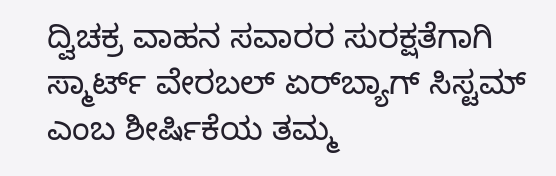ದ್ವಿಚಕ್ರ ವಾಹನ ಸವಾರರ ಸುರಕ್ಷತೆಗಾಗಿ ಸ್ಮಾರ್ಟ್ ವೇರಬಲ್ ಏರ್‌ಬ್ಯಾಗ್ ಸಿಸ್ಟಮ್ ಎಂಬ ಶೀರ್ಷಿಕೆಯ ತಮ್ಮ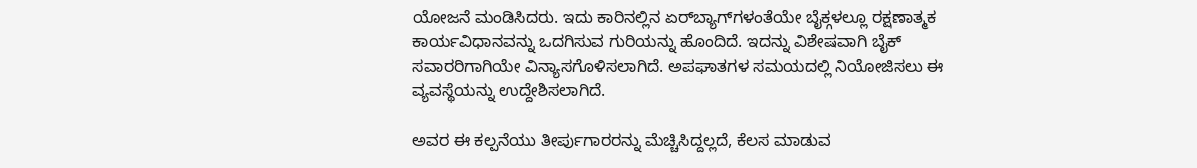ಯೋಜನೆ ಮಂಡಿಸಿದರು. ಇದು ಕಾರಿನಲ್ಲಿನ ಏರ್‌ಬ್ಯಾಗ್‌ಗಳಂತೆಯೇ ಬೈಕ್ಗಳಲ್ಲೂ ರಕ್ಷಣಾತ್ಮಕ ಕಾರ್ಯವಿಧಾನವನ್ನು ಒದಗಿಸುವ ಗುರಿಯನ್ನು ಹೊಂದಿದೆ. ಇದನ್ನು ವಿಶೇಷವಾಗಿ ಬೈಕ್ ಸವಾರರಿಗಾಗಿಯೇ ವಿನ್ಯಾಸಗೊಳಿಸಲಾಗಿದೆ. ಅಪಘಾತಗಳ ಸಮಯದಲ್ಲಿ ನಿಯೋಜಿಸಲು ಈ ವ್ಯವಸ್ಥೆಯನ್ನು ಉದ್ದೇಶಿಸಲಾಗಿದೆ.

ಅವರ ಈ ಕಲ್ಪನೆಯು ತೀರ್ಪುಗಾರರನ್ನು ಮೆಚ್ಚಿಸಿದ್ದಲ್ಲದೆ, ಕೆಲಸ ಮಾಡುವ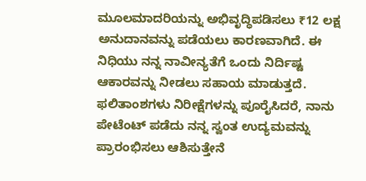ಮೂಲಮಾದರಿಯನ್ನು ಅಭಿವೃದ್ಧಿಪಡಿಸಲು ₹12 ಲಕ್ಷ ಅನುದಾನವನ್ನು ಪಡೆಯಲು ಕಾರಣವಾಗಿದೆ. ಈ ನಿಧಿಯು ನನ್ನ ನಾವೀನ್ಯತೆಗೆ ಒಂದು ನಿರ್ದಿಷ್ಟ ಆಕಾರವನ್ನು ನೀಡಲು ಸಹಾಯ ಮಾಡುತ್ತದೆ. ಫಲಿತಾಂಶಗಳು ನಿರೀಕ್ಷೆಗಳನ್ನು ಪೂರೈಸಿದರೆ, ನಾನು ಪೇಟೆಂಟ್ ಪಡೆದು ನನ್ನ ಸ್ವಂತ ಉದ್ಯಮವನ್ನು ಪ್ರಾರಂಭಿಸಲು ಆಶಿಸುತ್ತೇನೆ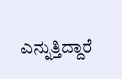ಎನ್ನುತ್ತಿದ್ದಾರೆ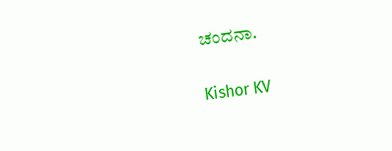ಚಂದನಾ.

Kishor KV